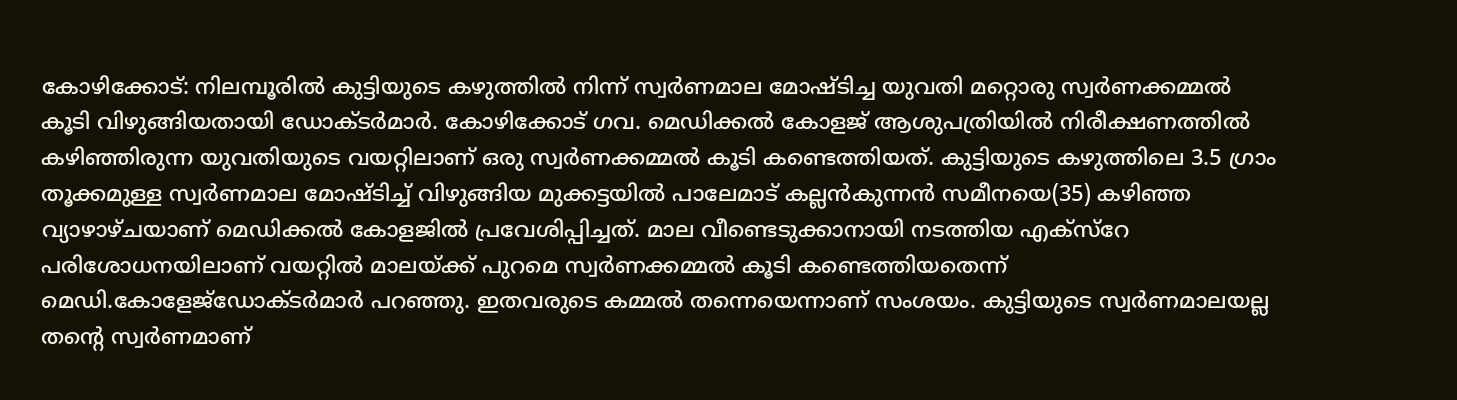കോഴിക്കോട്: നിലമ്പൂരിൽ കുട്ടിയുടെ കഴുത്തിൽ നിന്ന് സ്വർണമാല മോഷ്ടിച്ച യുവതി മറ്റൊരു സ്വർണക്കമ്മൽ
കൂടി വിഴുങ്ങിയതായി ഡോക്ടർമാർ. കോഴിക്കോട് ഗവ. മെഡിക്കൽ കോളജ് ആശുപത്രിയിൽ നിരീക്ഷണത്തിൽ കഴിഞ്ഞിരുന്ന യുവതിയുടെ വയറ്റിലാണ് ഒരു സ്വർണക്കമ്മൽ കൂടി കണ്ടെത്തിയത്. കുട്ടിയുടെ കഴുത്തിലെ 3.5 ഗ്രാം തൂക്കമുള്ള സ്വർണമാല മോഷ്ടിച്ച് വിഴുങ്ങിയ മുക്കട്ടയിൽ പാലേമാട് കല്ലൻകുന്നൻ സമീനയെ(35) കഴിഞ്ഞ വ്യാഴാഴ്ചയാണ് മെഡിക്കൽ കോളജിൽ പ്രവേശിപ്പിച്ചത്. മാല വീണ്ടെടുക്കാനായി നടത്തിയ എക്സ്റേ പരിശോധനയിലാണ് വയറ്റിൽ മാലയ്ക്ക് പുറമെ സ്വർണക്കമ്മൽ കൂടി കണ്ടെത്തിയതെന്ന് മെഡി.കോളേജ്ഡോക്ടർമാർ പറഞ്ഞു. ഇതവരുടെ കമ്മൽ തന്നെയെന്നാണ് സംശയം. കുട്ടിയുടെ സ്വർണമാലയല്ല തന്റെ സ്വർണമാണ്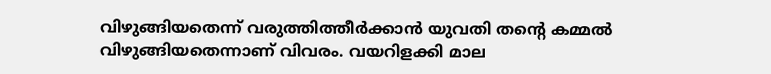വിഴുങ്ങിയതെന്ന് വരുത്തിത്തീർക്കാൻ യുവതി തന്റെ കമ്മൽ വിഴുങ്ങിയതെന്നാണ് വിവരം. വയറിളക്കി മാല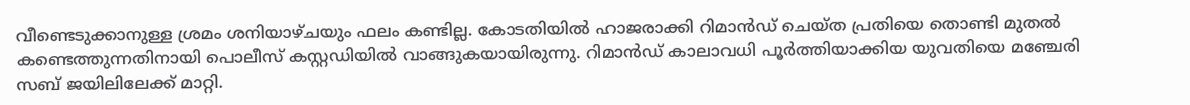വീണ്ടെടുക്കാനുള്ള ശ്രമം ശനിയാഴ്ചയും ഫലം കണ്ടില്ല. കോടതിയിൽ ഹാജരാക്കി റിമാൻഡ് ചെയ്ത പ്രതിയെ തൊണ്ടി മുതൽ കണ്ടെത്തുന്നതിനായി പൊലീസ് കസ്റ്റഡിയിൽ വാങ്ങുകയായിരുന്നു. റിമാൻഡ് കാലാവധി പൂർത്തിയാക്കിയ യുവതിയെ മഞ്ചേരി സബ് ജയിലിലേക്ക് മാറ്റി.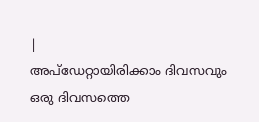|
അപ്ഡേറ്റായിരിക്കാം ദിവസവും
ഒരു ദിവസത്തെ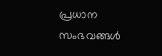പ്രധാന സംഭവങ്ങൾ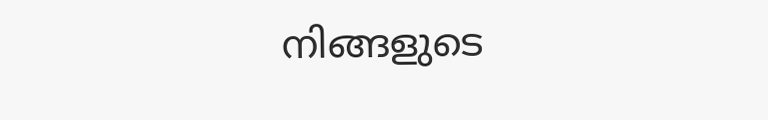നിങ്ങളുടെ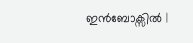ഇൻബോക്സിൽ |